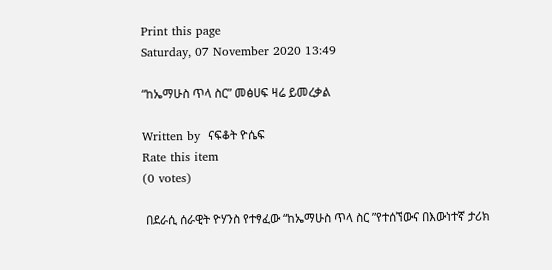Print this page
Saturday, 07 November 2020 13:49

“ከኤማሁስ ጥላ ስር” መፅሀፍ ዛሬ ይመረቃል

Written by  ናፍቆት ዮሴፍ
Rate this item
(0 votes)

 በደራሲ ሰራዊት ዮሃንስ የተፃፈው “ከኤማሁስ ጥላ ስር ”የተሰኘውና በእውነተኛ ታሪክ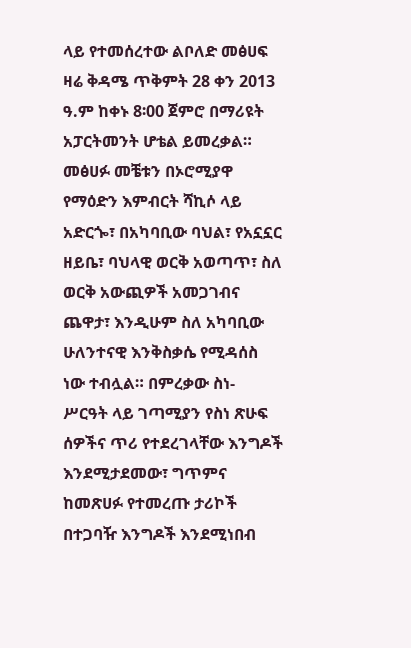ላይ የተመሰረተው ልቦለድ መፅሀፍ ዛሬ ቅዳሜ ጥቅምት 28 ቀን 2013 ዓ.ም ከቀኑ 8፡00 ጀምሮ በማሪዩት አፓርትመንት ሆቴል ይመረቃል።
መፅሀፉ መቼቱን በኦሮሚያዋ የማዕድን እምብርት ሻኪሶ ላይ አድርጐ፣ በአካባቢው ባህል፣ የአኗኗር ዘይቤ፣ ባህላዊ ወርቅ አወጣጥ፣ ስለ ወርቅ አውጪዎች አመጋገብና ጨዋታ፣ እንዲሁም ስለ አካባቢው ሁለንተናዊ እንቅስቃሴ የሚዳሰስ ነው ተብሏል። በምረቃው ስነ- ሥርዓት ላይ ገጣሚያን የስነ ጽሁፍ ሰዎችና ጥሪ የተደረገላቸው እንግዶች እንደሚታደመው፣ ግጥምና ከመጽሀፉ የተመረጡ ታሪኮች በተጋባዥ እንግዶች እንደሚነበብ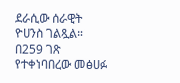ደራሲው ሰራዊት ዮሀንስ ገልጿል። በ259 ገጽ የተቀነባበረው መፅሀፉ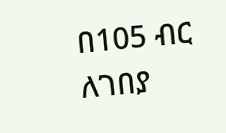በ105 ብር ለገበያ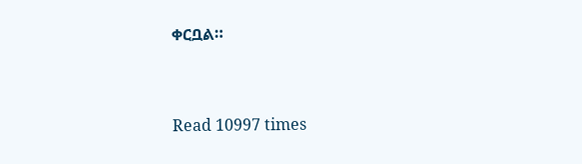ቀርቧል።


Read 10997 times